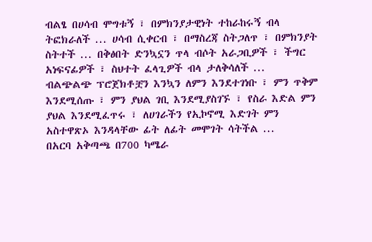ብልፄ በሀሳብ ሞግቱኝ ፣ በምክንያታዊነት ተከራከሩኝ ብላ ትፎክራለች ... ሀሳብ ሲቀርብ ፣ በማስረጃ ስትጋለጥ ፣ በምክንያት ስትተች ... በቅፅበት ድንኳኗን ጥላ ብሶት አራጋቢዎች ፣ ችግር አነፍናፊዎች ፣ ስህተት ፈላጊዎች ብላ ታለቅሳለች ...
ብልጭልጭ ፕሮጀክቶቿን እንኳን ለምን እንደተገነቡ ፣ ምን ጥቅም እንደሚሰጡ ፣ ምን ያህል ገቢ እንደሚያስገኙ ፣ የስራ እድል ምን ያህል እንደሚፈጥሩ ፣ ለሀገራችን የኢኮኖሚ እድገት ምን አስተዋጽኦ እንዳላቸው ፊት ለፊት መሞገት ሳትችል ...
በአርባ አቅጣጫ በ700 ካሜራ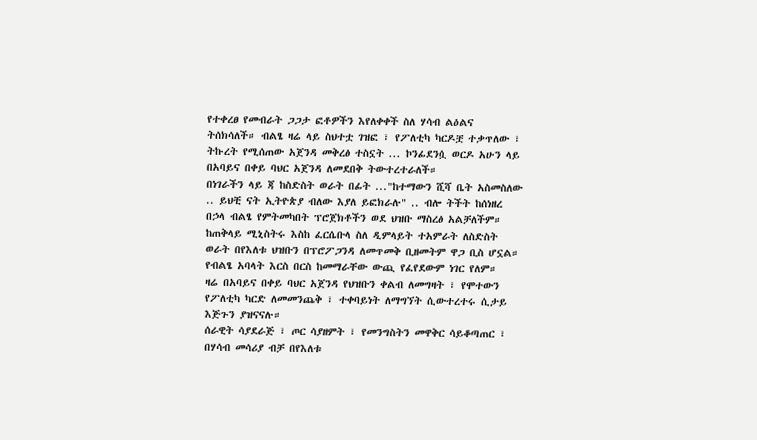የተቀረፀ የመብራት ጋጋታ ፎቶዎችን እየለቀቀች ስለ ሃሳብ ልዕልና ትሰክሳለች። ብልፄ ዛሬ ላይ ስህተቷ ገዝፎ ፣ የፖለቲካ ካርዶቿ ተቃጥለው ፣ ትኩረት የሚሰጠው አጀንዳ መቅረፅ ተስኗት ... ኮንፊደንሷ ወርዶ አሁን ላይ በአባይና በቀይ ባህር አጀንዳ ለመደበቅ ትውተረተራለች።
በነገራችን ላይ ጃ ከስድስት ወራት በፊት ..."ከተማውን ሺሻ ቤት አስመስለው .. ይህቺ ናት ኢትዮጵያ ብለው እያለ ይፎክራሉ" .. ብሎ ትችት ከሰነዘረ በኃላ ብልፄ የምትመካበት ፕሮጀክቶችን ወደ ህዝቡ ማስረፅ አልቻለችም።
ከጠቅላይ ሚኒስትሩ እስከ ፈርሴቡላ ስለ ዲምላይት ተአምራት ለስድስት ወራት በየእለቱ ህዝቡን በፕሮፖጋንዳ ለመጥመቅ ቢዘመትም ዋጋ ቢስ ሆኗል። የብልፄ አባላት እርስ በርስ ከመማራቸው ውጪ የፈየደውም ነገር የለም።
ዛሬ በአባይና በቀይ ባህር አጀንዳ የህዝቡን ቀልብ ለመግዛት ፣ የሞተውን የፖለቲካ ካርድ ለመመንጨቅ ፣ ተቀባይነት ለማግኘት ሲውተረተሩ ሲታይ እጅጉን ያዝናናሉ።
ሰራዊት ሳያደራጅ ፣ ጦር ሳያዘምት ፣ የመንግስትን መዋቅር ሳይቆጣጠር ፣ በሃሳብ መሳሪያ ብቻ በየእለቱ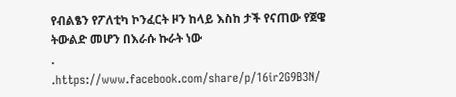የብልፄን የፖለቲካ ኮንፈርት ዞን ከላይ እስከ ታች የናጠው የጀዌ ትውልድ መሆን በእራሱ ኩራት ነው
.
.https://www.facebook.com/share/p/16ir2G9B3N/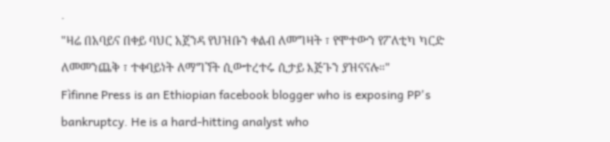.
"ዛሬ በአባይና በቀይ ባህር አጀንዳ የህዝቡን ቀልብ ለመግዛት ፣ የሞተውን የፖለቲካ ካርድ ለመመንጨቅ ፣ ተቀባይነት ለማግኘት ሲውተረተሩ ሲታይ እጅጉን ያዝናናሉ።"
Fìfinne Press is an Ethiopian facebook blogger who is exposing PP's bankruptcy. He is a hard-hitting analyst who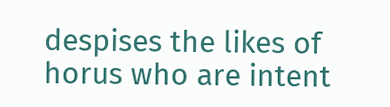despises the likes of horus who are intent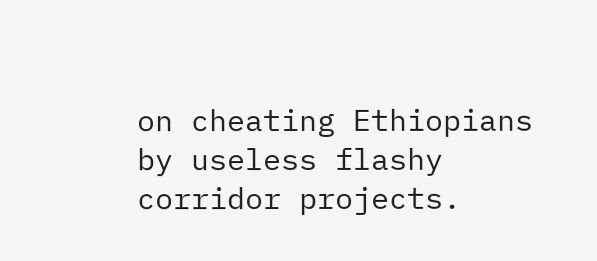on cheating Ethiopians by useless flashy corridor projects.